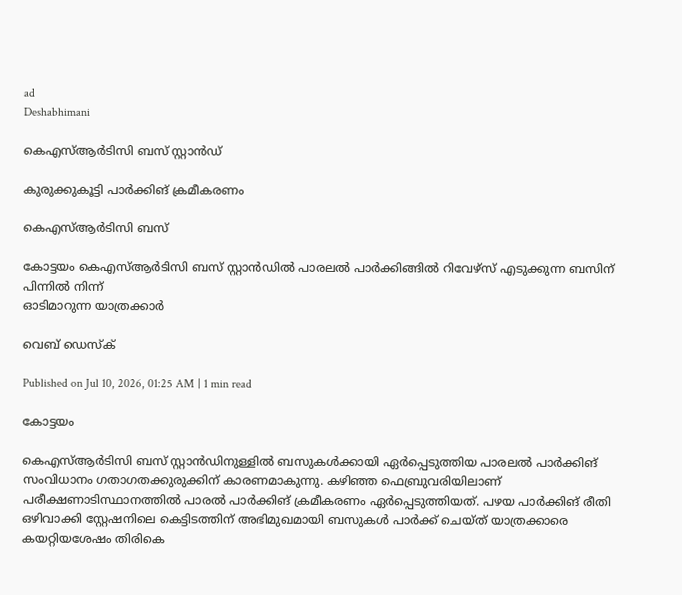ad
Deshabhimani

കെഎസ്‌ആർടിസി ബസ് സ്റ്റാൻഡ്

കുരുക്കുകൂട്ടി പാർക്കിങ് ക്രമീകരണം

കെഎസ്ആര്‍ടിസി ബസ്

കോട്ടയം കെഎസ്ആർടിസി ബസ് സ്റ്റാൻഡിൽ പാരലൽ പാർക്കിങ്ങിൽ റിവേഴ്സ് എടുക്കുന്ന ബസിന് പിന്നിൽ നിന്ന്
ഓടിമാറുന്ന യാത്രക്കാർ

വെബ് ഡെസ്ക്

Published on Jul 10, 2026, 01:25 AM | 1 min read

കോട്ടയം

കെഎസ്ആര്‍ടിസി ബസ് സ്റ്റാന്‍ഡിനുള്ളില്‍ ബസുകള്‍ക്കായി ഏര്‍പ്പെടുത്തിയ പാരലല്‍ പാര്‍ക്കിങ്‌ സംവിധാനം ഗതാഗതക്കുരുക്കിന്‌ കാരണമാകുന്നു. കഴിഞ്ഞ ഫെബ്രുവരിയിലാണ് പരീക്ഷണാടിസ്ഥാനത്തില്‍ പാരല്‍ പാര്‍ക്കിങ്‌ ക്രമീകരണം ഏര്‍പ്പെടുത്തിയത്. പഴയ പാര്‍ക്കിങ്‌ രീതി ഒഴിവാക്കി സ്റ്റേഷനിലെ കെട്ടിടത്തിന് അഭിമുഖമായി ബസുകള്‍ പാര്‍ക്ക് ചെയ്ത് യാത്രക്കാരെ കയറ്റിയശേഷം തിരികെ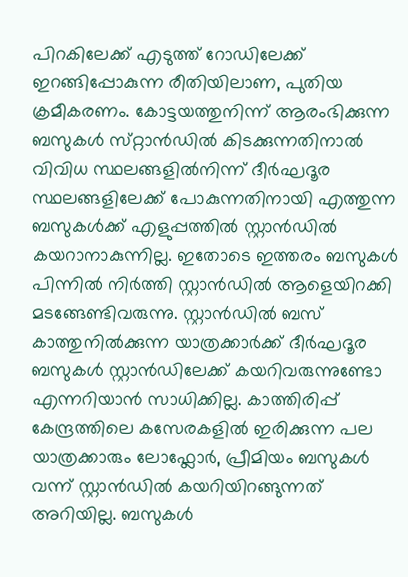പിറകിലേക്ക്‌ എടുത്ത് റോഡിലേക്ക് ഇറങ്ങിപ്പോകുന്ന രീതിയിലാണ, പുതിയ ക്രമീകരണം. കോട്ടയത്തുനിന്ന് ആരംഭിക്കുന്ന ബസുകൾ സ്‌റ്റാൻഡിൽ കിടക്കുന്നതിനാൽ വിവിധ സ്ഥലങ്ങളില്‍നിന്ന്‌ ദീര്‍ഘദൂര സ്ഥലങ്ങളിലേക്ക്‌ പോകുന്നതിനായി എത്തുന്ന ബസുകള്‍ക്ക്‌ എളുപ്പത്തിൽ സ്റ്റാന്‍ഡിൽ കയറാനാകുന്നില്ല. ഇതോടെ ഇത്തരം ബസുകള്‍ പിന്നിൽ നിർത്തി സ്റ്റാന്‍ഡില്‍ ആളെയിറക്കി മടങ്ങേണ്ടിവരുന്നു. സ്റ്റാന്‍ഡില്‍ ബസ് കാത്തുനിൽക്കുന്ന യാത്രക്കാര്‍ക്ക്‌ ദീര്‍ഘദൂര ബസുകള്‍ സ്റ്റാന്‍ഡിലേക്ക്‌ കയറിവരുന്നുണ്ടോ എന്നറിയാൻ സാധിക്കില്ല. കാത്തിരിപ്പ്‌ കേന്ദ്രത്തിലെ കസേരകളിൽ ഇരിക്കുന്ന പല യാത്രക്കാരും ലോഫ്ലോര്‍, പ്രീമിയം ബസുകള്‍ വന്ന് സ്റ്റാന്‍ഡില്‍ കയറിയിറങ്ങുന്നത്‌ അറിയില്ല. ബസുകള്‍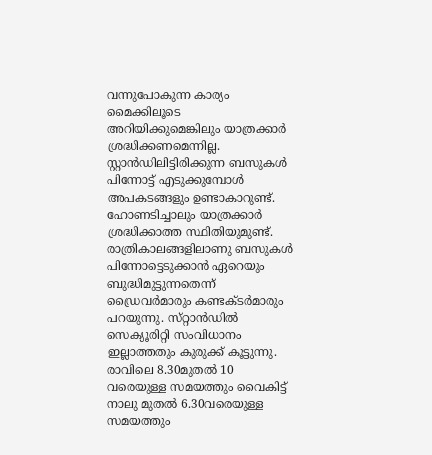വന്നുപോകുന്ന കാര്യം മൈക്കിലൂടെ അറിയിക്കുമെങ്കിലും യാത്രക്കാര്‍ ശ്രദ്ധിക്കണമെന്നില്ല. സ്റ്റാന്‍ഡിലിട്ടിരിക്കുന്ന ബസുകള്‍ പിന്നോട്ട് എടുക്കുമ്പോള്‍ അപകടങ്ങളും ഉണ്ടാകാറുണ്ട്‌. ഹോണടിച്ചാലും യാത്രക്കാര്‍ ശ്രദ്ധിക്കാത്ത സ്ഥിതിയുമുണ്ട്‌. രാത്രികാലങ്ങളിലാണു ബസുകള്‍ പിന്നോട്ടെടുക്കാന്‍ ഏറെയും ബുദ്ധിമുട്ടുന്നതെന്ന് ഡ്രൈവര്‍മാരും കണ്ടക്ടര്‍മാരും പറയുന്നു. സ്‌റ്റാൻഡിൽ സെക്യൂരിറ്റി സംവിധാനം ഇല്ലാത്തതും കുരുക്ക്‌ കൂട്ടുന്നു. രാവിലെ 8.30മുതല്‍ 10 വരെയുള്ള സമയത്തും വൈകിട്ട്‌ നാലു മുതല്‍ 6.30വരെയുള്ള സമയത്തും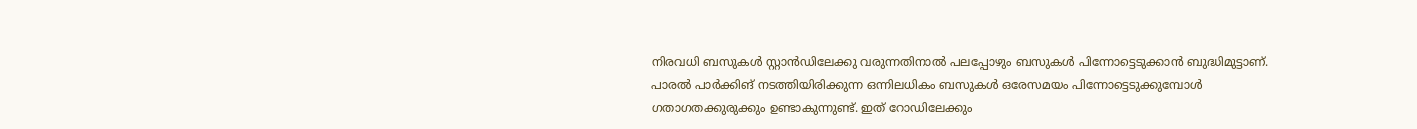നിരവധി ബസുകള്‍ സ്റ്റാന്‍ഡിലേക്കു വരുന്നതിനാല്‍ പലപ്പോഴും ബസുകള്‍ പിന്നോട്ടെടുക്കാന്‍ ബുദ്ധിമുട്ടാണ്. പാരല്‍ പാര്‍ക്കിങ്‌ നടത്തിയിരിക്കുന്ന ഒന്നിലധികം ബസുകള്‍ ഒരേസമയം പിന്നോട്ടെടുക്കുമ്പോള്‍ ഗതാഗതക്കുരുക്കും ഉണ്ടാകുന്നുണ്ട്‌. ഇത്‌ റോഡിലേക്കും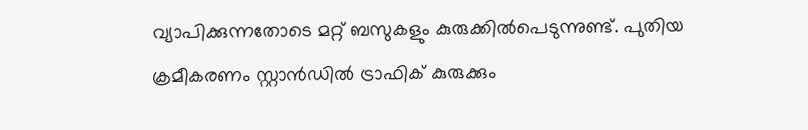വ്യാപിക്കുന്നതോടെ മറ്റ്‌ ബസുകളും കുരുക്കിൽപെടുന്നുണ്ട്‌. പുതിയ ക്രമീകരണം സ്റ്റാന്‍ഡില്‍ ട്രാഫിക് കുരുക്കും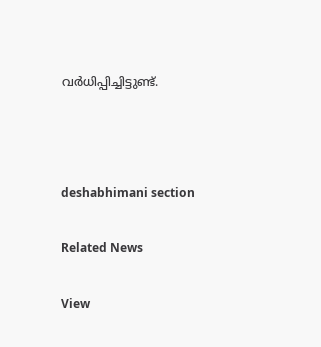വര്‍ധിപ്പിച്ചിട്ടുണ്ട്.



deshabhimani section

Related News

View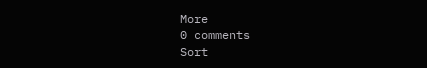More
0 comments
Sort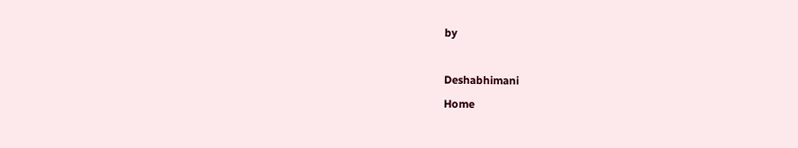by

Deshabhimani
Home